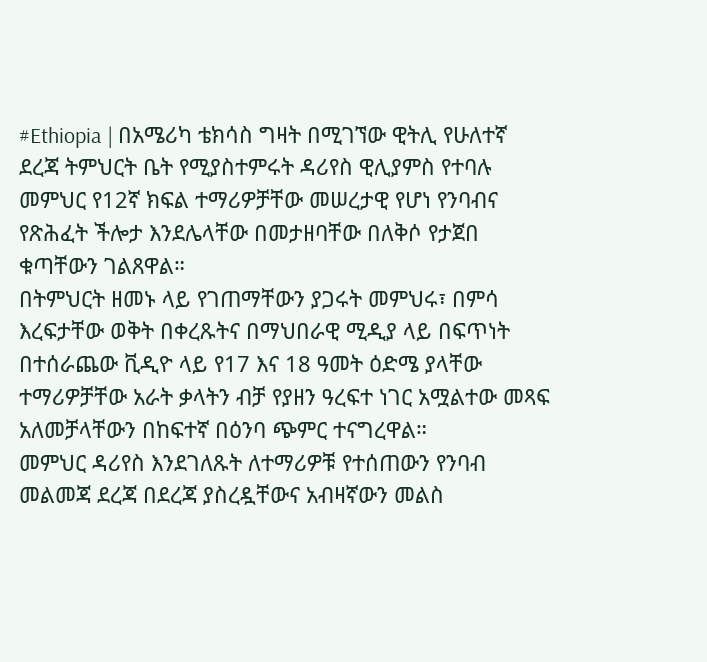#Ethiopia | በአሜሪካ ቴክሳስ ግዛት በሚገኘው ዊትሊ የሁለተኛ ደረጃ ትምህርት ቤት የሚያስተምሩት ዳሪየስ ዊሊያምስ የተባሉ መምህር የ12ኛ ክፍል ተማሪዎቻቸው መሠረታዊ የሆነ የንባብና የጽሕፈት ችሎታ እንደሌላቸው በመታዘባቸው በለቅሶ የታጀበ ቁጣቸውን ገልጸዋል።
በትምህርት ዘመኑ ላይ የገጠማቸውን ያጋሩት መምህሩ፣ በምሳ እረፍታቸው ወቅት በቀረጹትና በማህበራዊ ሚዲያ ላይ በፍጥነት በተሰራጨው ቪዲዮ ላይ የ17 እና 18 ዓመት ዕድሜ ያላቸው ተማሪዎቻቸው አራት ቃላትን ብቻ የያዘን ዓረፍተ ነገር አሟልተው መጻፍ አለመቻላቸውን በከፍተኛ በዕንባ ጭምር ተናግረዋል።
መምህር ዳሪየስ እንደገለጹት ለተማሪዎቹ የተሰጠውን የንባብ መልመጃ ደረጃ በደረጃ ያስረዷቸውና አብዛኛውን መልስ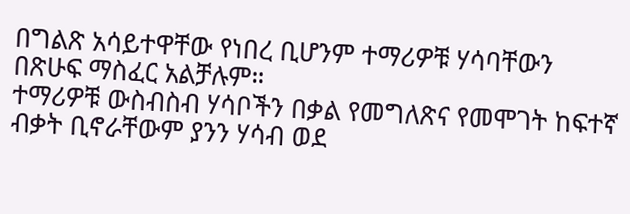በግልጽ አሳይተዋቸው የነበረ ቢሆንም ተማሪዎቹ ሃሳባቸውን በጽሁፍ ማስፈር አልቻሉም።
ተማሪዎቹ ውስብስብ ሃሳቦችን በቃል የመግለጽና የመሞገት ከፍተኛ ብቃት ቢኖራቸውም ያንን ሃሳብ ወደ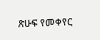ጽሁፍ የመቀየር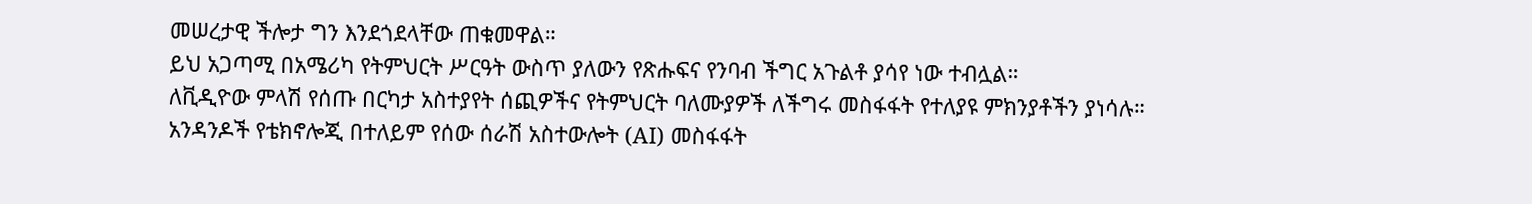መሠረታዊ ችሎታ ግን እንደጎደላቸው ጠቁመዋል።
ይህ አጋጣሚ በአሜሪካ የትምህርት ሥርዓት ውስጥ ያለውን የጽሑፍና የንባብ ችግር አጉልቶ ያሳየ ነው ተብሏል።
ለቪዲዮው ምላሽ የሰጡ በርካታ አስተያየት ሰጪዎችና የትምህርት ባለሙያዎች ለችግሩ መስፋፋት የተለያዩ ምክንያቶችን ያነሳሉ።
አንዳንዶች የቴክኖሎጂ በተለይም የሰው ሰራሽ አስተውሎት (AI) መስፋፋት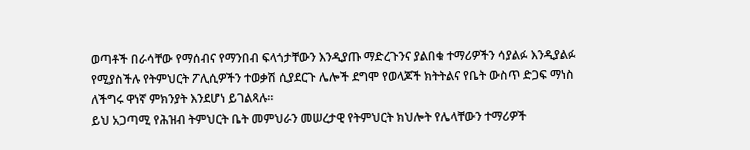ወጣቶች በራሳቸው የማሰብና የማንበብ ፍላጎታቸውን እንዲያጡ ማድረጉንና ያልበቁ ተማሪዎችን ሳያልፉ እንዲያልፉ የሚያስችሉ የትምህርት ፖሊሲዎችን ተወቃሽ ሲያደርጉ ሌሎች ደግሞ የወላጆች ክትትልና የቤት ውስጥ ድጋፍ ማነስ ለችግሩ ዋነኛ ምክንያት እንደሆነ ይገልጻሉ።
ይህ አጋጣሚ የሕዝብ ትምህርት ቤት መምህራን መሠረታዊ የትምህርት ክህሎት የሌላቸውን ተማሪዎች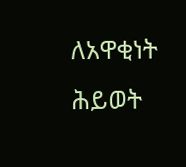ለአዋቂነት ሕይወት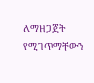ለማዘጋጀት የሚገጥማቸውን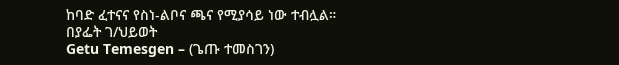ከባድ ፈተናና የስነ-ልቦና ጫና የሚያሳይ ነው ተብሏል።
በያፌት ገ/ህይወት
Getu Temesgen – (ጌጡ ተመስገን)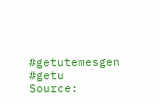#getutemesgen #getu
Source: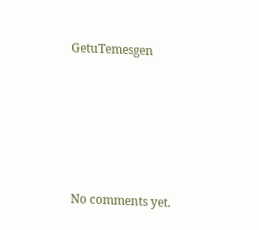GetuTemesgen









No comments yet.